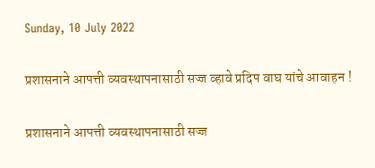Sunday, 10 July 2022

प्रशासनाने आपत्ती व्यवस्थापनासाठी सज्ज व्हावे प्रदिप वाघ यांचे आवाहन !

प्रशासनाने आपत्ती व्यवस्थापनासाठी सज्ज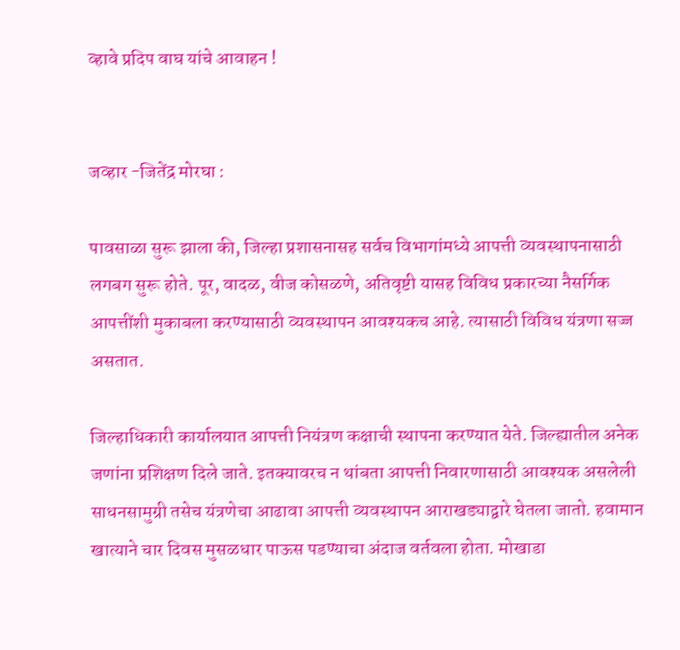व्हावे प्रदिप वाघ यांचे आवाहन !


जव्हार -जितेंद्र मोरघा :

पावसाळा सुरू झाला की, जिल्हा प्रशासनासह सर्वच विभागांमध्ये आपत्ती व्यवस्थापनासाठी लगबग सुरू होते. पूर, वादळ, वीज कोसळणे, अतिवृष्टी यासह विविध प्रकारच्या नैसर्गिक आपत्तींशी मुकाबला करण्यासाठी व्यवस्थापन आवश्यकच आहे. त्यासाठी विविध यंत्रणा सज्ज असतात.

जिल्हाधिकारी कार्यालयात आपत्ती नियंत्रण कक्षाची स्थापना करण्यात येते. जिल्ह्यातील अनेक जणांना प्रशिक्षण दिले जाते. इतक्यावरच न थांबता आपत्ती निवारणासाठी आवश्यक असलेली साधनसामुग्री तसेच यंत्रणेचा आढावा आपत्ती व्यवस्थापन आराखड्याद्वारे घेतला जातो. हवामान खात्याने चार दिवस मुसळधार पाऊस पडण्याचा अंदाज वर्तवला होता. मोखाडा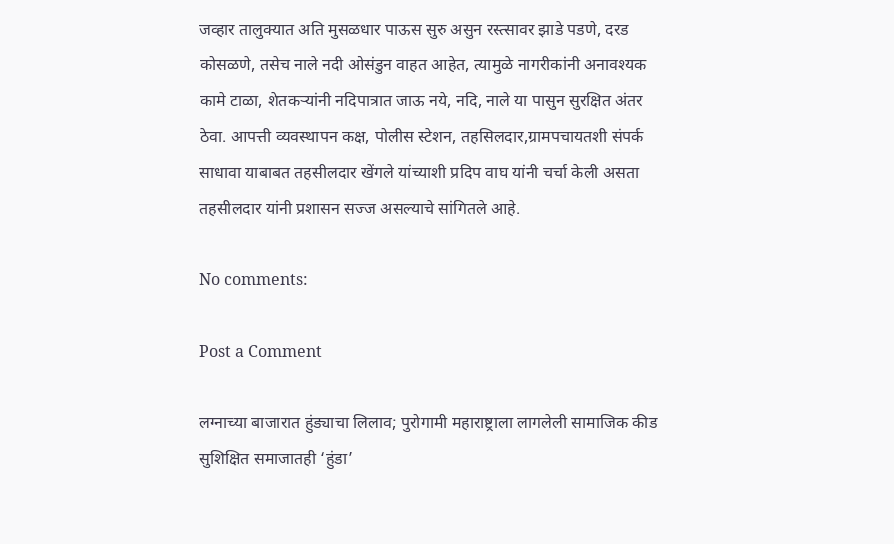जव्हार तालुक्यात अति मुसळधार पाऊस सुरु असुन रस्त्सावर झाडे पडणे, दरड कोसळणे, तसेच नाले नदी ओसंडुन वाहत आहेत, त्यामुळे नागरीकांनी अनावश्यक कामे टाळा, शेतकर्‍यांनी नदिपात्रात जाऊ नये, नदि, नाले या पासुन सुरक्षित अंतर ठेवा. आपत्ती व्यवस्थापन कक्ष, पोलीस स्टेशन, तहसिलदार,ग्रामपचायतशी संपर्क साधावा याबाबत तहसीलदार खेंगले यांच्याशी प्रदिप वाघ यांनी चर्चा केली असता तहसीलदार यांनी प्रशासन सज्ज असल्याचे सांगितले आहे.

No comments:

Post a Comment

लग्नाच्या बाजारात हुंड्याचा लिलाव; पुरोगामी महाराष्ट्राला लागलेली सामाजिक कीड सुशिक्षित समाजातही ‘हुंडा’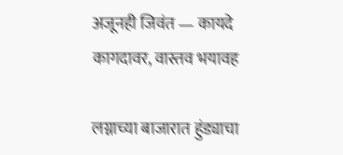अजूनही जिवंत — कायदे कागदावर, वास्तव भयावह

लग्नाच्या बाजारात हुंड्याचा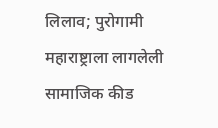लिलाव; पुरोगामी महाराष्ट्राला लागलेली सामाजिक कीड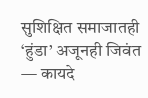सुशिक्षित समाजातही ‘हुंडा’ अजूनही जिवंत — कायदे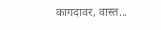कागदावर, वास्त...